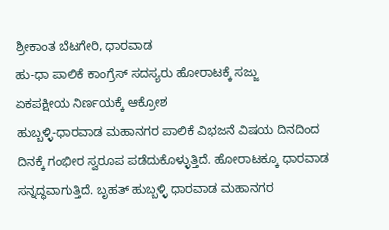ಶ್ರೀಕಾಂತ ಬೆಟಗೇರಿ, ಧಾರವಾಡ
ಹು-ಧಾ ಪಾಲಿಕೆ ಕಾಂಗ್ರೆಸ್ ಸದಸ್ಯರು ಹೋರಾಟಕ್ಕೆ ಸಜ್ಜು
ಏಕಪಕ್ಷೀಯ ನಿರ್ಣಯಕ್ಕೆ ಆಕ್ರೋಶ
ಹುಬ್ಬಳ್ಳಿ-ಧಾರವಾಡ ಮಹಾನಗರ ಪಾಲಿಕೆ ವಿಭಜನೆ ವಿಷಯ ದಿನದಿಂದ ದಿನಕ್ಕೆ ಗಂಭೀರ ಸ್ವರೂಪ ಪಡೆದುಕೊಳ್ಳುತ್ತಿದೆ. ಹೋರಾಟಕ್ಕೂ ಧಾರವಾಡ ಸನ್ನದ್ಧವಾಗುತ್ತಿದೆ. ಬೃಹತ್ ಹುಬ್ಬಳ್ಳಿ ಧಾರವಾಡ ಮಹಾನಗರ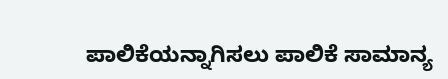ಪಾಲಿಕೆಯನ್ನಾಗಿಸಲು ಪಾಲಿಕೆ ಸಾಮಾನ್ಯ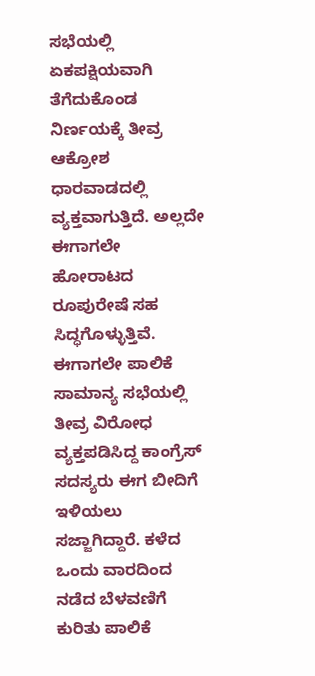ಸಭೆಯಲ್ಲಿ ಏಕಪಕ್ಷಿಯವಾಗಿ ತೆಗೆದುಕೊಂಡ ನಿರ್ಣಯಕ್ಕೆ ತೀವ್ರ ಆಕ್ರೋಶ ಧಾರವಾಡದಲ್ಲಿ ವ್ಯಕ್ತವಾಗುತ್ತಿದೆ. ಅಲ್ಲದೇ ಈಗಾಗಲೇ ಹೋರಾಟದ ರೂಪುರೇಷೆ ಸಹ ಸಿದ್ಧಗೊಳ್ಳುತ್ತಿವೆ.
ಈಗಾಗಲೇ ಪಾಲಿಕೆ ಸಾಮಾನ್ಯ ಸಭೆಯಲ್ಲಿ ತೀವ್ರ ವಿರೋಧ ವ್ಯಕ್ತಪಡಿಸಿದ್ದ ಕಾಂಗ್ರೆಸ್ ಸದಸ್ಯರು ಈಗ ಬೀದಿಗೆ ಇಳಿಯಲು ಸಜ್ಜಾಗಿದ್ದಾರೆ. ಕಳೆದ ಒಂದು ವಾರದಿಂದ ನಡೆದ ಬೆಳವಣಿಗೆ ಕುರಿತು ಪಾಲಿಕೆ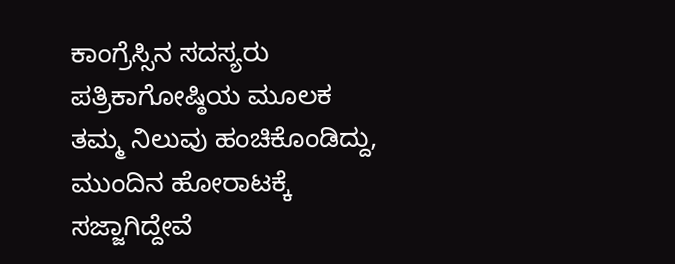ಕಾಂಗ್ರೆಸ್ಸಿನ ಸದಸ್ಯರು ಪತ್ರಿಕಾಗೋಷ್ಠಿಯ ಮೂಲಕ ತಮ್ಮ ನಿಲುವು ಹಂಚಿಕೊಂಡಿದ್ದು, ಮುಂದಿನ ಹೋರಾಟಕ್ಕೆ ಸಜ್ಜಾಗಿದ್ದೇವೆ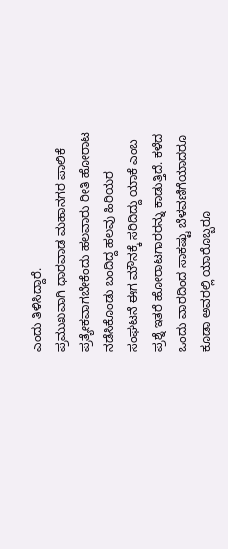ಎಂದು ತಿಳಿಸಿದ್ದಾರೆ.
ಪ್ರಮುಖವಾಗಿ ಧಾರವಾಡ ಮಹಾನಗರ ಪಾಲಿಕೆ ಪ್ರತ್ಯೇಕವಾಗಬೇಕೆಂದು ಹಲವಾರು ರೀತಿ ಹೋರಾಟ ನಡೆಸಿಕೊಂಡು ಬಂದಿದ್ದ ಹಲವು ಹಿರಿಯರ ಸಂಘಟನೆ ಈಗ ಮೌನಕ್ಕೆ ಸರಿದಿದ್ದು ಯಾಕೆ ಎಂಬ ಪ್ರಶ್ನೆ ಇತರೆ ಹೋರಾಟಗಾರರನ್ನು ಕಾಡುತ್ತಿದೆ. ಕಳೆದ ಒಂದು ವಾರದಿಂದ ಸಾಕಷ್ಟು ಬೆಳವಣಿಗೆಯಾದರೂ ಕೂಡಾ ಅವರಲ್ಲಿ ಯಾರೊಬ್ಬರೂ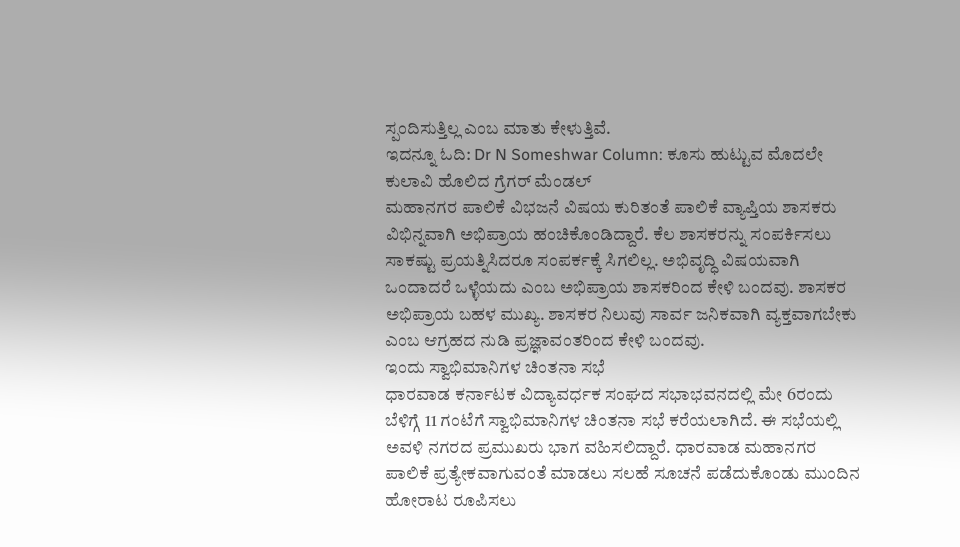ಸ್ಪಂದಿಸುತ್ತಿಲ್ಲ ಎಂಬ ಮಾತು ಕೇಳುತ್ತಿವೆ.
ಇದನ್ನೂ ಓದಿ: Dr N Someshwar Column: ಕೂಸು ಹುಟ್ಟುವ ಮೊದಲೇ ಕುಲಾವಿ ಹೊಲಿದ ಗ್ರೆಗರ್ ಮೆಂಡಲ್
ಮಹಾನಗರ ಪಾಲಿಕೆ ವಿಭಜನೆ ವಿಷಯ ಕುರಿತಂತೆ ಪಾಲಿಕೆ ವ್ಯಾಪ್ತಿಯ ಶಾಸಕರು ವಿಭಿನ್ನವಾಗಿ ಅಭಿಪ್ರಾಯ ಹಂಚಿಕೊಂಡಿದ್ದಾರೆ. ಕೆಲ ಶಾಸಕರನ್ನು ಸಂಪರ್ಕಿಸಲು ಸಾಕಷ್ಟು ಪ್ರಯತ್ನಿಸಿದರೂ ಸಂಪರ್ಕಕ್ಕೆ ಸಿಗಲಿಲ್ಲ. ಅಭಿವೃದ್ಧಿ ವಿಷಯವಾಗಿ ಒಂದಾದರೆ ಒಳ್ಳೆಯದು ಎಂಬ ಅಭಿಪ್ರಾಯ ಶಾಸಕರಿಂದ ಕೇಳಿ ಬಂದವು. ಶಾಸಕರ ಅಭಿಪ್ರಾಯ ಬಹಳ ಮುಖ್ಯ. ಶಾಸಕರ ನಿಲುವು ಸಾರ್ವ ಜನಿಕವಾಗಿ ವ್ಯಕ್ತವಾಗಬೇಕು ಎಂಬ ಆಗ್ರಹದ ನುಡಿ ಪ್ರಜ್ಞಾವಂತರಿಂದ ಕೇಳಿ ಬಂದವು.
ಇಂದು ಸ್ವಾಭಿಮಾನಿಗಳ ಚಿಂತನಾ ಸಭೆ
ಧಾರವಾಡ ಕರ್ನಾಟಕ ವಿದ್ಯಾವರ್ಧಕ ಸಂಘದ ಸಭಾಭವನದಲ್ಲಿ ಮೇ 6ರಂದು ಬೆಳಿಗ್ಗೆ 11 ಗಂಟೆಗೆ ಸ್ವಾಭಿಮಾನಿಗಳ ಚಿಂತನಾ ಸಭೆ ಕರೆಯಲಾಗಿದೆ. ಈ ಸಭೆಯಲ್ಲಿ ಅವಳಿ ನಗರದ ಪ್ರಮುಖರು ಭಾಗ ವಹಿಸಲಿದ್ದಾರೆ. ಧಾರವಾಡ ಮಹಾನಗರ ಪಾಲಿಕೆ ಪ್ರತ್ಯೇಕವಾಗುವಂತೆ ಮಾಡಲು ಸಲಹೆ ಸೂಚನೆ ಪಡೆದುಕೊಂಡು ಮುಂದಿನ ಹೋರಾಟ ರೂಪಿಸಲು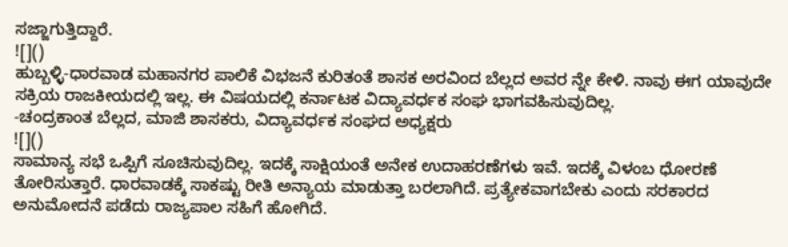ಸಜ್ಜಾಗುತ್ತಿದ್ದಾರೆ.
![]()
ಹುಬ್ಬಳ್ಳಿ-ಧಾರವಾಡ ಮಹಾನಗರ ಪಾಲಿಕೆ ವಿಭಜನೆ ಕುರಿತಂತೆ ಶಾಸಕ ಅರವಿಂದ ಬೆಲ್ಲದ ಅವರ ನ್ನೇ ಕೇಳಿ. ನಾವು ಈಗ ಯಾವುದೇ ಸಕ್ರಿಯ ರಾಜಕೀಯದಲ್ಲಿ ಇಲ್ಲ. ಈ ವಿಷಯದಲ್ಲಿ ಕರ್ನಾಟಕ ವಿದ್ಯಾವರ್ಧಕ ಸಂಘ ಭಾಗವಹಿಸುವುದಿಲ್ಲ.
-ಚಂದ್ರಕಾಂತ ಬೆಲ್ಲದ, ಮಾಜಿ ಶಾಸಕರು, ವಿದ್ಯಾವರ್ಧಕ ಸಂಘದ ಅಧ್ಯಕ್ಷರು
![]()
ಸಾಮಾನ್ಯ ಸಭೆ ಒಪ್ಪಿಗೆ ಸೂಚಿಸುವುದಿಲ್ಲ. ಇದಕ್ಕೆ ಸಾಕ್ಷಿಯಂತೆ ಅನೇಕ ಉದಾಹರಣೆಗಳು ಇವೆ. ಇದಕ್ಕೆ ವಿಳಂಬ ಧೋರಣೆ ತೋರಿಸುತ್ತಾರೆ. ಧಾರವಾಡಕ್ಕೆ ಸಾಕಷ್ಟು ರೀತಿ ಅನ್ಯಾಯ ಮಾಡುತ್ತಾ ಬರಲಾಗಿದೆ. ಪ್ರತ್ಯೇಕವಾಗಬೇಕು ಎಂದು ಸರಕಾರದ ಅನುಮೋದನೆ ಪಡೆದು ರಾಜ್ಯಪಾಲ ಸಹಿಗೆ ಹೋಗಿದೆ.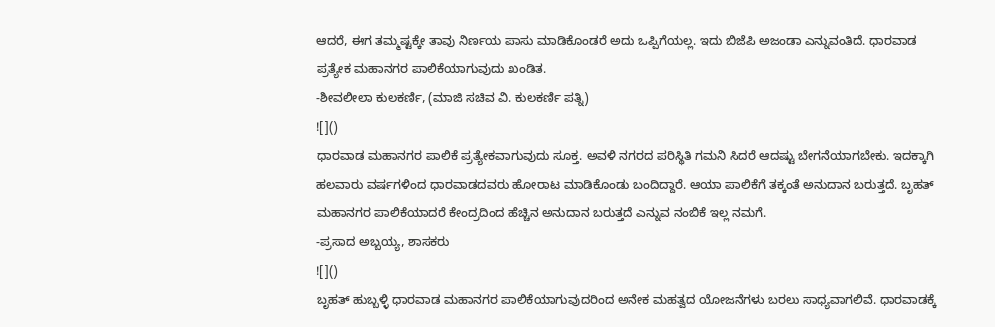ಆದರೆ, ಈಗ ತಮ್ಮಷ್ಟಕ್ಕೇ ತಾವು ನಿರ್ಣಯ ಪಾಸು ಮಾಡಿಕೊಂಡರೆ ಅದು ಒಪ್ಪಿಗೆಯಲ್ಲ. ಇದು ಬಿಜೆಪಿ ಅಜಂಡಾ ಎನ್ನುವಂತಿದೆ. ಧಾರವಾಡ ಪ್ರತ್ಯೇಕ ಮಹಾನಗರ ಪಾಲಿಕೆಯಾಗುವುದು ಖಂಡಿತ.
-ಶೀವಲೀಲಾ ಕುಲಕರ್ಣಿ, (ಮಾಜಿ ಸಚಿವ ವಿ. ಕುಲಕರ್ಣಿ ಪತ್ನಿ)
![]()
ಧಾರವಾಡ ಮಹಾನಗರ ಪಾಲಿಕೆ ಪ್ರತ್ಯೇಕವಾಗುವುದು ಸೂಕ್ತ. ಅವಳಿ ನಗರದ ಪರಿಸ್ಥಿತಿ ಗಮನಿ ಸಿದರೆ ಆದಷ್ಟು ಬೇಗನೆಯಾಗಬೇಕು. ಇದಕ್ಕಾಗಿ ಹಲವಾರು ವರ್ಷಗಳಿಂದ ಧಾರವಾಡದವರು ಹೋರಾಟ ಮಾಡಿಕೊಂಡು ಬಂದಿದ್ದಾರೆ. ಆಯಾ ಪಾಲಿಕೆಗೆ ತಕ್ಕಂತೆ ಅನುದಾನ ಬರುತ್ತದೆ. ಬೃಹತ್ ಮಹಾನಗರ ಪಾಲಿಕೆಯಾದರೆ ಕೇಂದ್ರದಿಂದ ಹೆಚ್ಚಿನ ಅನುದಾನ ಬರುತ್ತದೆ ಎನ್ನುವ ನಂಬಿಕೆ ಇಲ್ಲ ನಮಗೆ.
-ಪ್ರಸಾದ ಅಬ್ಬಯ್ಯ, ಶಾಸಕರು
![]()
ಬೃಹತ್ ಹುಬ್ಬಳ್ಳಿ ಧಾರವಾಡ ಮಹಾನಗರ ಪಾಲಿಕೆಯಾಗುವುದರಿಂದ ಅನೇಕ ಮಹತ್ವದ ಯೋಜನೆಗಳು ಬರಲು ಸಾಧ್ಯವಾಗಲಿವೆ. ಧಾರವಾಡಕ್ಕೆ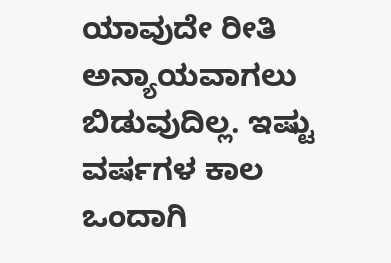ಯಾವುದೇ ರೀತಿ ಅನ್ಯಾಯವಾಗಲು ಬಿಡುವುದಿಲ್ಲ. ಇಷ್ಟು ವರ್ಷಗಳ ಕಾಲ ಒಂದಾಗಿ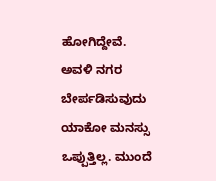ಹೋಗಿದ್ದೇವೆ. ಅವಳಿ ನಗರ ಬೇರ್ಪಡಿಸುವುದು ಯಾಕೋ ಮನಸ್ಸು ಒಪ್ಪುತ್ತಿಲ್ಲ. ಮುಂದೆ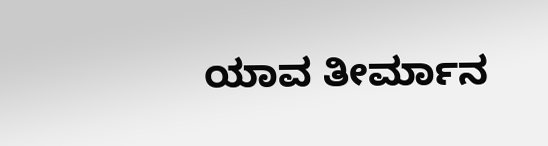ಯಾವ ತೀರ್ಮಾನ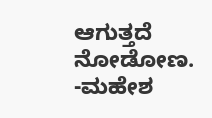ಆಗುತ್ತದೆ ನೋಡೋಣ.
-ಮಹೇಶ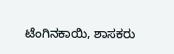ಟೆಂಗಿನಕಾಯಿ, ಶಾಸಕರು